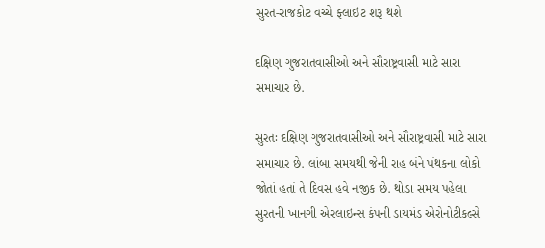સુરત-રાજકોટ વચ્ચે ફ્લાઇટ શરૂ થશે

દક્ષિણ ગુજરાતવાસીઓ અને સૌરાષ્ટ્રવાસી માટે સારા સમાચાર છે.

સુરતઃ દક્ષિણ ગુજરાતવાસીઓ અને સૌરાષ્ટ્રવાસી માટે સારા સમાચાર છે. લાંબા સમયથી જેની રાહ બંને પંથકના લોકો જોતાં હતાં તે દિવસ હવે નજીક છે. થોડા સમય પહેલા સુરતની ખાનગી એરલાઇન્સ કંપની ડાયમંડ એરોનોટીકલ્સે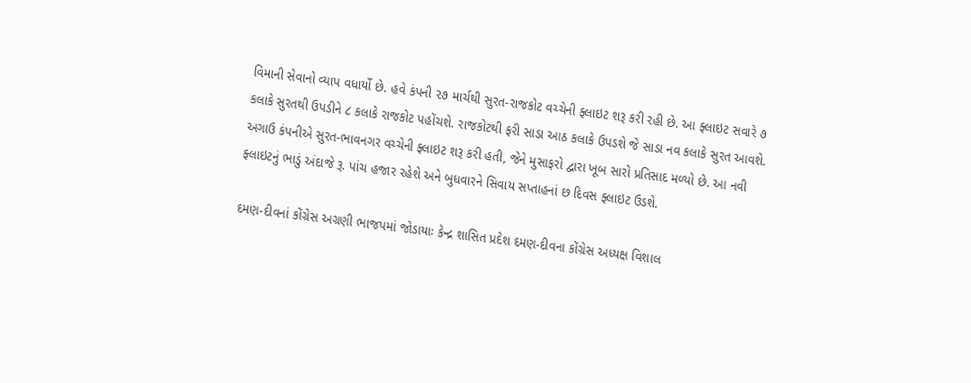વિમાની સેવાનો વ્યાપ વધાર્યો છે. હવે કંપની ૨૭ માર્ચથી સુરત-રાજકોટ વચ્ચેની ફ્લાઇટ શરૂ કરી રહી છે. આ ફ્લાઇટ સવારે ૭ કલાકે સુરતથી ઉપડીને ૮ કલાકે રાજકોટ પહોંચશે. રાજકોટથી ફરી સાડા આઠ કલાકે ઉપડશે જે સાડા નવ કલાકે સુરત આવશે. અગાઉ કંપનીએ સુરત-ભાવનગર વચ્ચેની ફ્લાઇટ શરૂ કરી હતી, જેને મુસાફરો દ્વારા ખૂબ સારો પ્રતિસાદ મળ્યો છે. આ નવી ફ્લાઇટનું ભાડું અંદાજે રૂ. પાંચ હજાર રહેશે અને બુધવારને સિવાય સપ્તાહનાં છ દિવસ ફ્લાઇટ ઉડશે.

દમણ-દીવનાં કોંગ્રેસ અગ્રણી ભાજપમાં જોડાયાઃ કેન્દ્ર શાસિત પ્રદેશ દમણ-દીવના કોંગ્રેસ અધ્યક્ષ વિશાલ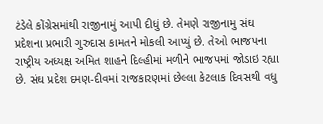ટંડેલે કોંગ્રેસમાંથી રાજીનામું આપી દીધું છે. તેમણે રાજીનામુ સંઘ પ્રદેશના પ્રભારી ગુરુદાસ કામતને મોકલી આપ્યું છે. તેઓ ભાજપના રાષ્ટ્રીય અધ્યક્ષ અમિત શાહને દિલ્હીમાં મળીને ભાજપમાં જોડાઇ રહ્યા છે. સંઘ પ્રદેશ દમણ-દીવમાં રાજકારણમાં છેલ્લા કેટલાક દિવસથી વધુ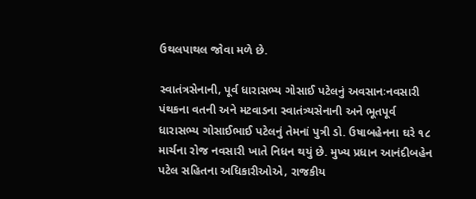ઉથલપાથલ જોવા મળે છે.

સ્વાતંત્રસેનાની, પૂર્વ ધારાસભ્ય ગોસાઈ પટેલનું અવસાનઃનવસારી પંથકના વતની અને મટવાડના સ્વાતંત્ર્યસેનાની અને ભૂતપૂર્વ ધારાસભ્ય ગોસાઈભાઈ પટેલનું તેમનાં પુત્રી ડો. ઉષાબહેનના ઘરે ૧૮ માર્ચના રોજ નવસારી ખાતે નિધન થયું છે. મુખ્ય પ્રધાન આનંદીબહેન પટેલ સહિતના અધિકારીઓએ, રાજકીય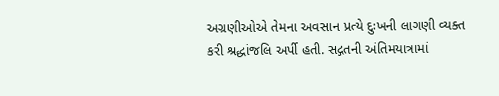અગ્રણીઓએ તેમના અવસાન પ્રત્યે દુઃખની લાગણી વ્યક્ત કરી શ્રદ્ધાંજલિ અર્પી હતી. સદ્ગતની અંતિમયાત્રામાં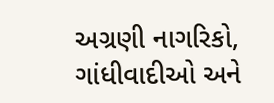અગ્રણી નાગરિકો, ગાંધીવાદીઓ અને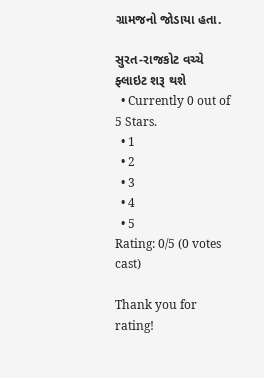ગ્રામજનો જોડાયા હતા.

સુરત-રાજકોટ વચ્ચે ફ્લાઇટ શરૂ થશે
  • Currently 0 out of 5 Stars.
  • 1
  • 2
  • 3
  • 4
  • 5
Rating: 0/5 (0 votes cast)

Thank you for rating!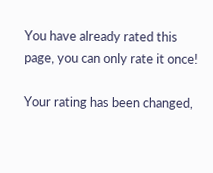You have already rated this page, you can only rate it once!

Your rating has been changed,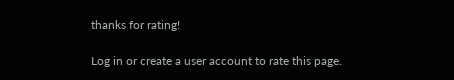thanks for rating!

Log in or create a user account to rate this page.